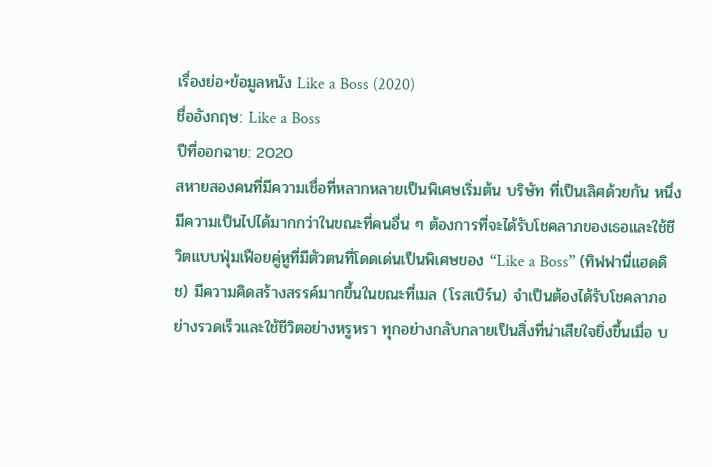เรื่องย่อ+ข้อมูลหนัง Like a Boss (2020)
ชื่ออังกฤษ: Like a Boss
ปีที่ออกฉาย: 2020
สหายสองคนที่มีความเชื่อที่หลากหลายเป็นพิเศษเริ่มต้น บริษัท ที่เป็นเลิศด้วยกัน หนึ่งมีความเป็นไปได้มากกว่าในขณะที่คนอื่น ๆ ต้องการที่จะได้รับโชคลาภของเธอและใช้ชีวิตแบบฟุ่มเฟือยคู่หูที่มีตัวตนที่โดดเด่นเป็นพิเศษของ “Like a Boss” (ทิฟฟานี่แฮดดิช) มีความคิดสร้างสรรค์มากขึ้นในขณะที่เมล (โรสเบิร์น) จำเป็นต้องได้รับโชคลาภอย่างรวดเร็วและใช้ชีวิตอย่างหรูหรา ทุกอย่างกลับกลายเป็นสิ่งที่น่าเสียใจยิ่งขึ้นเมื่อ บ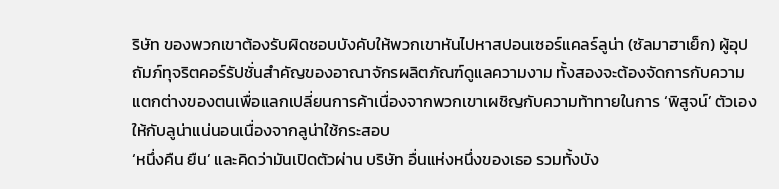ริษัท ของพวกเขาต้องรับผิดชอบบังคับให้พวกเขาหันไปหาสปอนเซอร์แคลร์ลูน่า (ซัลมาฮาเย็ก) ผู้อุปถัมภ์ทุจริตคอร์รัปชั่นสำคัญของอาณาจักรผลิตภัณฑ์ดูแลความงาม ทั้งสองจะต้องจัดการกับความแตกต่างของตนเพื่อแลกเปลี่ยนการค้าเนื่องจากพวกเขาเผชิญกับความท้าทายในการ ‘พิสูจน์’ ตัวเองให้กับลูน่าแน่นอนเนื่องจากลูน่าใช้กระสอบ
‘หนึ่งคืน ยืน’ และคิดว่ามันเปิดตัวผ่าน บริษัท อื่นแห่งหนึ่งของเธอ รวมทั้งบัง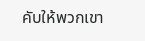คับให้พวกเขา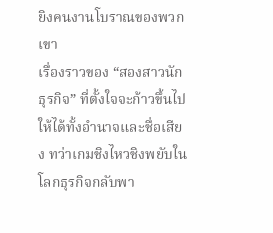ยิงคนงานโบราณของพวกเขา
เรื่องราวของ “สองสาวนักธุรกิจ” ที่ตั้งใจจะก้าวขึ้นไปให้ได้ทั้งอำนาจและชื่อเสียง ทว่าเกมชิงไหวชิงพยับในโลกธุรกิจกลับพา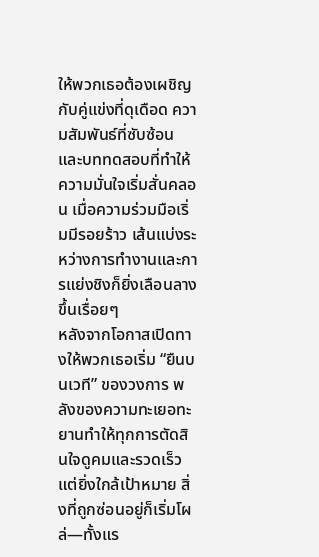ให้พวกเธอต้องเผชิญกับคู่แข่งที่ดุเดือด ความสัมพันธ์ที่ซับซ้อน และบททดสอบที่ทำให้ความมั่นใจเริ่มสั่นคลอน เมื่อความร่วมมือเริ่มมีรอยร้าว เส้นแบ่งระหว่างการทำงานและการแย่งชิงก็ยิ่งเลือนลางขึ้นเรื่อยๆ
หลังจากโอกาสเปิดทางให้พวกเธอเริ่ม “ยืนบนเวที” ของวงการ พลังของความทะเยอทะยานทำให้ทุกการตัดสินใจดูคมและรวดเร็ว แต่ยิ่งใกล้เป้าหมาย สิ่งที่ถูกซ่อนอยู่ก็เริ่มโผล่—ทั้งแร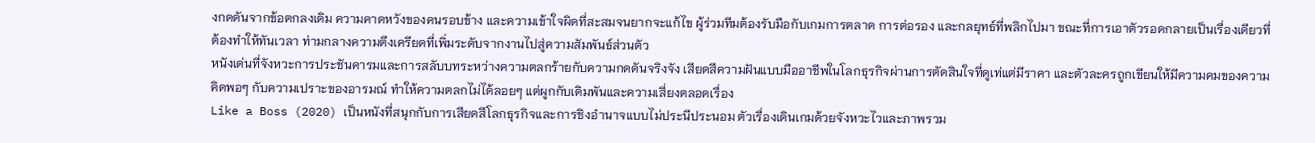งกดดันจากข้อตกลงเดิม ความคาดหวังของคนรอบข้าง และความเข้าใจผิดที่สะสมจนยากจะแก้ไข ผู้ร่วมทีมต้องรับมือกับเกมการตลาด การต่อรอง และกลยุทธ์ที่พลิกไปมา ขณะที่การเอาตัวรอดกลายเป็นเรื่องเดียวที่ต้องทำให้ทันเวลา ท่ามกลางความตึงเครียดที่เพิ่มระดับจากงานไปสู่ความสัมพันธ์ส่วนตัว
หนังเด่นที่จังหวะการประชันคารมและการสลับบทระหว่างความตลกร้ายกับความกดดันจริงจัง เสียดสีความฝันแบบมืออาชีพในโลกธุรกิจผ่านการตัดสินใจที่ดูเท่แต่มีราคา และตัวละครถูกเขียนให้มีความคมของความคิดพอๆ กับความเปราะของอารมณ์ ทำให้ความตลกไม่ได้ลอยๆ แต่ผูกกับเดิมพันและความเสี่ยงตลอดเรื่อง
Like a Boss (2020) เป็นหนังที่สนุกกับการเสียดสีโลกธุรกิจและการชิงอำนาจแบบไม่ประนีประนอม ตัวเรื่องเดินเกมด้วยจังหวะไวและภาพรวม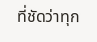ที่ชัดว่าทุก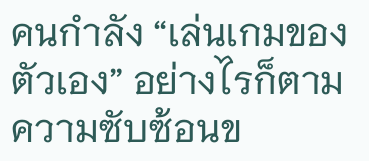คนกำลัง “เล่นเกมของตัวเอง” อย่างไรก็ตาม ความซับซ้อนข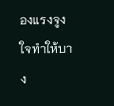องแรงจูงใจทำให้บาง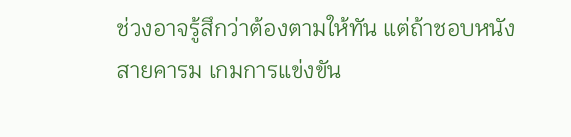ช่วงอาจรู้สึกว่าต้องตามให้ทัน แต่ถ้าชอบหนังสายคารม เกมการแข่งขัน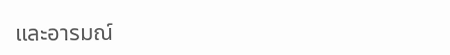และอารมณ์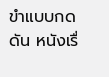ขำแบบกดดัน หนังเรื่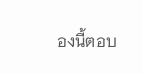องนี้ตอบ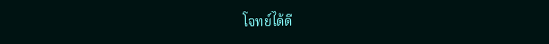โจทย์ได้ดี